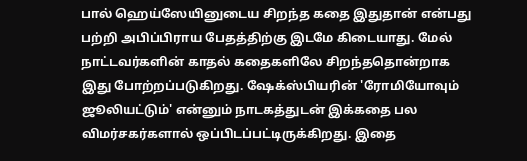பால் ஹெய்ஸேயினுடைய சிறந்த கதை இதுதான் என்பது பற்றி அபிப்பிராய பேதத்திற்கு இடமே கிடையாது. மேல் நாட்டவர்களின் காதல் கதைகளிலே சிறந்ததொன்றாக இது போற்றப்படுகிறது. ஷேக்ஸ்பியரின் 'ரோமியோவும் ஜூலியட்டும்' என்னும் நாடகத்துடன் இக்கதை பல விமர்சகர்களால் ஒப்பிடப்பட்டிருக்கிறது. இதை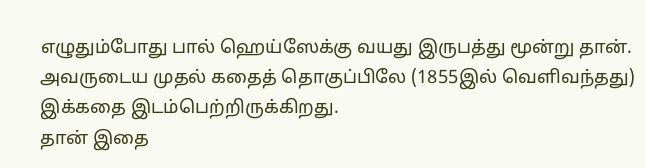எழுதும்போது பால் ஹெய்ஸேக்கு வயது இருபத்து மூன்று தான். அவருடைய முதல் கதைத் தொகுப்பிலே (1855இல் வெளிவந்தது) இக்கதை இடம்பெற்றிருக்கிறது.
தான் இதை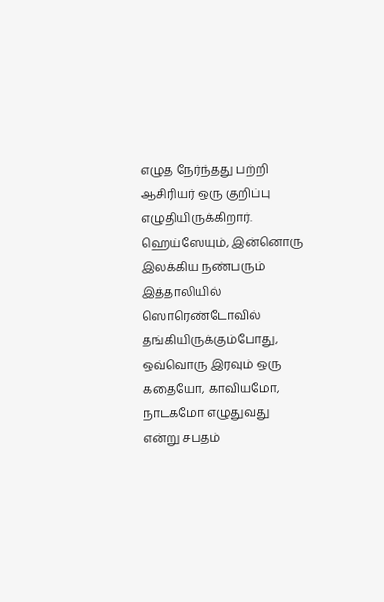எழுத நேர்ந்தது பற்றி ஆசிரியர் ஒரு குறிப்பு எழுதியிருக்கிறார். ஹெய்ஸேயும், இன்னொரு இலக்கிய நண்பரும் இத்தாலியில் ஸொரெண்டோவில் தங்கியிருக்கும்போது, ஒவ்வொரு இரவும் ஒரு கதையோ, காவியமோ, நாடகமோ எழுதுவது என்று சபதம்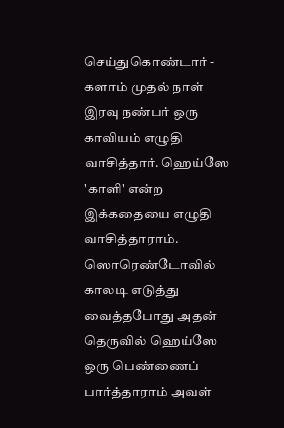செய்துகொண்டார் - களாம் முதல் நாள் இரவு நண்பர் ஒரு காவியம் எழுதி வாசித்தார். ஹெய்ஸே 'காளி' என்ற இக்கதையை எழுதி வாசித்தாராம்.
ஸொரெண்டோவில் காலடி எடுத்து வைத்தபோது அதன் தெருவில் ஹெய்ஸே ஒரு பெண்ணைப் பார்த்தாராம் அவள்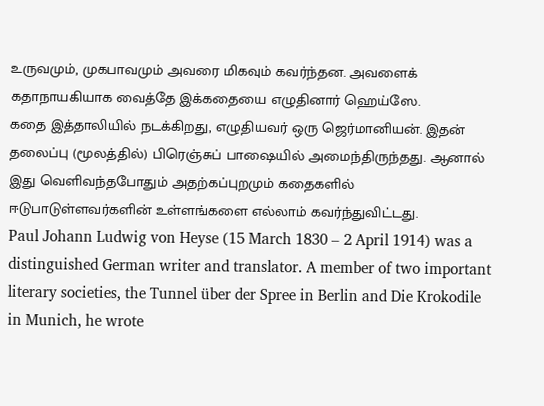உருவமும், முகபாவமும் அவரை மிகவும் கவர்ந்தன. அவளைக் கதாநாயகியாக வைத்தே இக்கதையை எழுதினார் ஹெய்ஸே.
கதை இத்தாலியில் நடக்கிறது, எழுதியவர் ஒரு ஜெர்மானியன். இதன் தலைப்பு (மூலத்தில்) பிரெஞ்சுப் பாஷையில் அமைந்திருந்தது. ஆனால் இது வெளிவந்தபோதும் அதற்கப்புறமும் கதைகளில் ஈடுபாடுள்ளவர்களின் உள்ளங்களை எல்லாம் கவர்ந்துவிட்டது.
Paul Johann Ludwig von Heyse (15 March 1830 – 2 April 1914) was a distinguished German writer and translator. A member of two important literary societies, the Tunnel über der Spree in Berlin and Die Krokodile in Munich, he wrote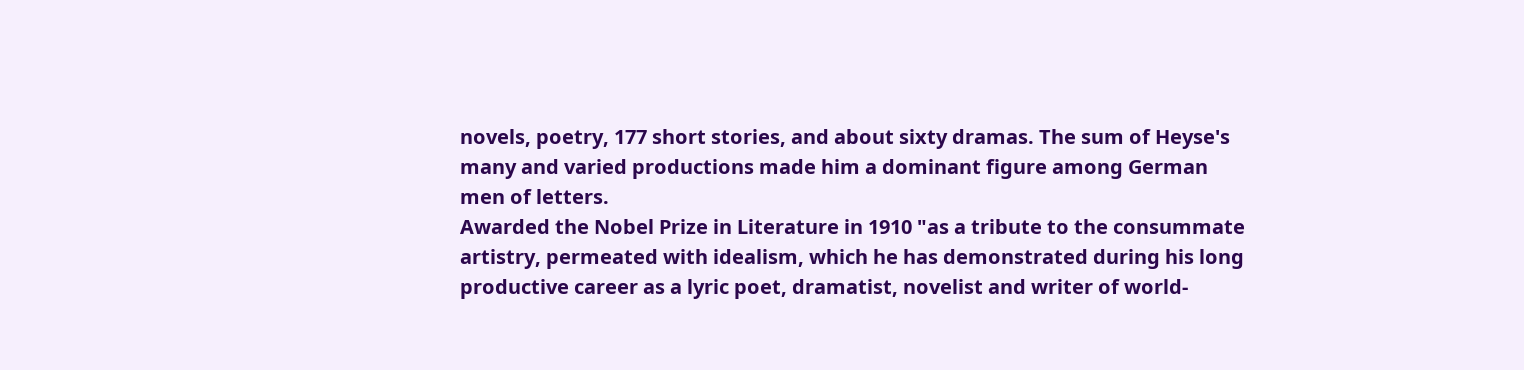novels, poetry, 177 short stories, and about sixty dramas. The sum of Heyse's many and varied productions made him a dominant figure among German men of letters.
Awarded the Nobel Prize in Literature in 1910 "as a tribute to the consummate artistry, permeated with idealism, which he has demonstrated during his long productive career as a lyric poet, dramatist, novelist and writer of world-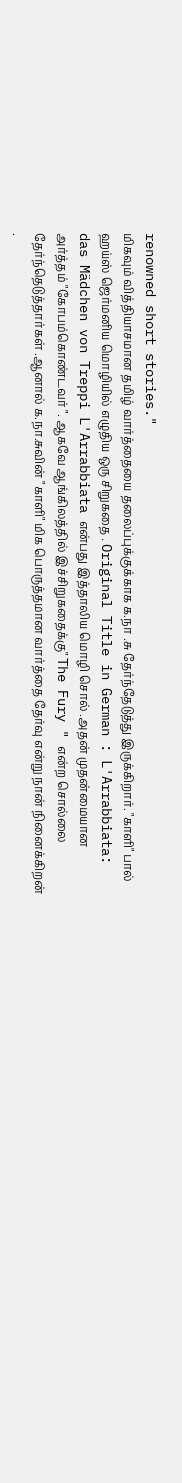renowned short stories."
மிகவும் வித்தியாசமான தமிழ் வார்த்தையை தலைப்புக்குக்காக க.நா .சு தேர்ந்தேடுத்து இருக்கிறார். "காளி" பால் ஹய்ஸ் ஜெர்மனிய மொழியில் எழுதிய ஒரு சிறுகதை . Original Title in German : L'Arrabbiata: das Mädchen von Treppi L'Arrabbiata என்பது இத்தாலிய மொழி சொல் .அதன் முதன்மையான அர்த்தம் "கோபம்கொண்டவர் ". ஆகவே ஆங்கிலத்தில் இச்சிறுகதைக்கு" The Fury " என்ற சொல்லை தேர்ந்தெடுத்தார்கள் .ஆனால் க.நா.சுவின் "காளி" மிக பொருத்தமான வார்த்தை தேர்வு என்று நான் நினைக்கிறன் .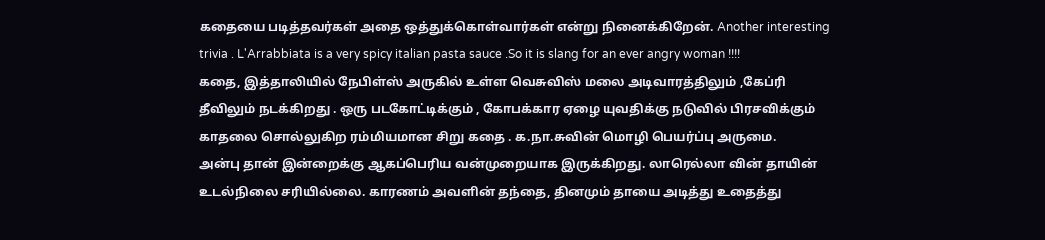கதையை படித்தவர்கள் அதை ஒத்துக்கொள்வார்கள் என்று நினைக்கிறேன். Another interesting trivia . L'Arrabbiata is a very spicy italian pasta sauce .So it is slang for an ever angry woman !!!!
கதை, இத்தாலியில் நேபிள்ஸ் அருகில் உள்ள வெசுவிஸ் மலை அடிவாரத்திலும் ,கேப்ரி தீவிலும் நடக்கிறது . ஒரு படகோட்டிக்கும் , கோபக்கார ஏழை யுவதிக்கு நடுவில் பிரசவிக்கும் காதலை சொல்லுகிற ரம்மியமான சிறு கதை . க.நா.சுவின் மொழி பெயர்ப்பு அருமை.
அன்பு தான் இன்றைக்கு ஆகப்பெரிய வன்முறையாக இருக்கிறது. லாரெல்லா வின் தாயின் உடல்நிலை சரியில்லை. காரணம் அவளின் தந்தை, தினமும் தாயை அடித்து உதைத்து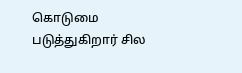கொடுமை படுத்துகிறார் சில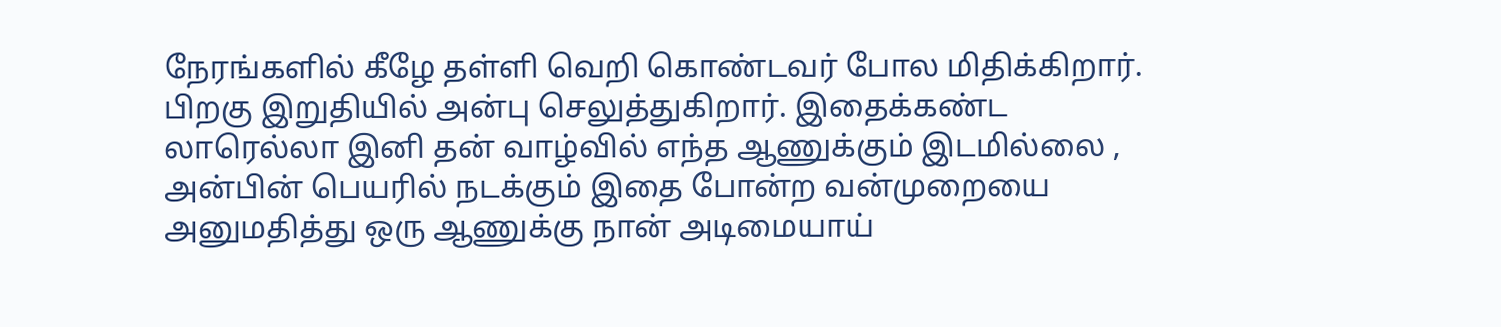நேரங்களில் கீழே தள்ளி வெறி கொண்டவர் போல மிதிக்கிறார். பிறகு இறுதியில் அன்பு செலுத்துகிறார். இதைக்கண்ட லாரெல்லா இனி தன் வாழ்வில் எந்த ஆணுக்கும் இடமில்லை , அன்பின் பெயரில் நடக்கும் இதை போன்ற வன்முறையை அனுமதித்து ஒரு ஆணுக்கு நான் அடிமையாய்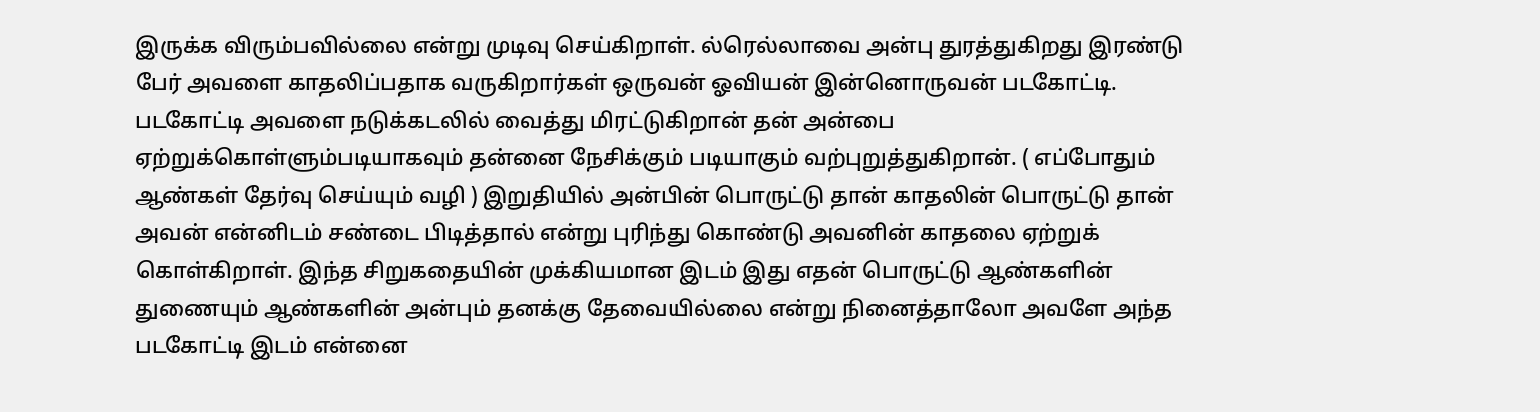இருக்க விரும்பவில்லை என்று முடிவு செய்கிறாள். ல்ரெல்லாவை அன்பு துரத்துகிறது இரண்டு பேர் அவளை காதலிப்பதாக வருகிறார்கள் ஒருவன் ஓவியன் இன்னொருவன் படகோட்டி. படகோட்டி அவளை நடுக்கடலில் வைத்து மிரட்டுகிறான் தன் அன்பை ஏற்றுக்கொள்ளும்படியாகவும் தன்னை நேசிக்கும் படியாகும் வற்புறுத்துகிறான். ( எப்போதும் ஆண்கள் தேர்வு செய்யும் வழி ) இறுதியில் அன்பின் பொருட்டு தான் காதலின் பொருட்டு தான் அவன் என்னிடம் சண்டை பிடித்தால் என்று புரிந்து கொண்டு அவனின் காதலை ஏற்றுக் கொள்கிறாள். இந்த சிறுகதையின் முக்கியமான இடம் இது எதன் பொருட்டு ஆண்களின் துணையும் ஆண்களின் அன்பும் தனக்கு தேவையில்லை என்று நினைத்தாலோ அவளே அந்த படகோட்டி இடம் என்னை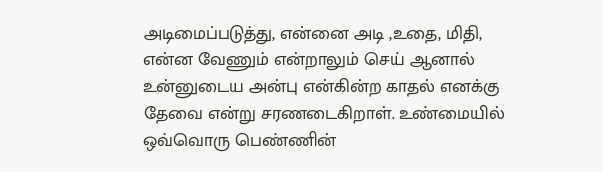அடிமைப்படுத்து, என்னை அடி ,உதை, மிதி, என்ன வேணும் என்றாலும் செய் ஆனால் உன்னுடைய அன்பு என்கின்ற காதல் எனக்கு தேவை என்று சரணடைகிறாள். உண்மையில் ஒவ்வொரு பெண்ணின்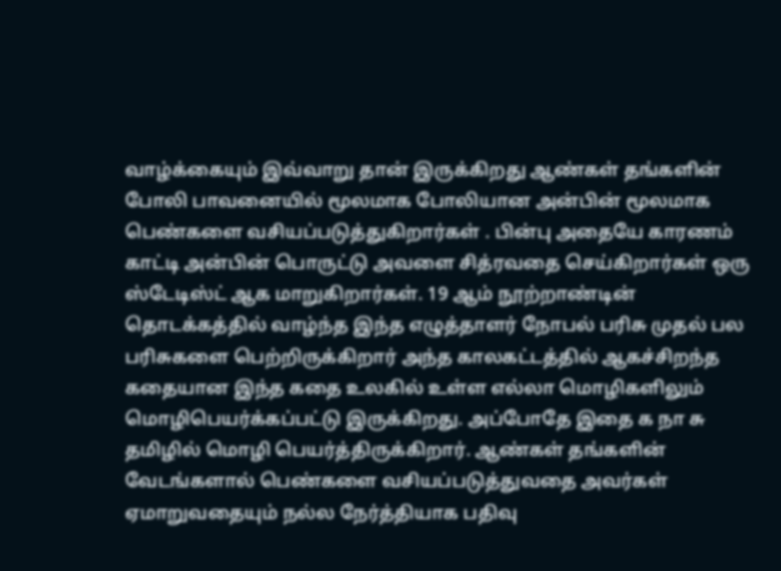வாழ்க்கையும் இவ்வாறு தான் இருக்கிறது ஆண்கள் தங்களின் போலி பாவனையில் மூலமாக போலியான அன்பின் மூலமாக பெண்களை வசியப்படுத்துகிறார்கள் . பின்பு அதையே காரணம் காட்டி அன்பின் பொருட்டு அவளை சித்ரவதை செய்கிறார்கள் ஒரு ஸ்டேடிஸ்ட் ஆக மாறுகிறார்கள். 19 ஆம் நூற்றாண்டின் தொடக்கத்தில் வாழ்ந்த இந்த எழுத்தாளர் நோபல் பரிசு முதல் பல பரிசுகளை பெற்றிருக்கிறார் அந்த காலகட்டத்தில் ஆகச்சிறந்த கதையான இந்த கதை உலகில் உள்ள எல்லா மொழிகளிலும் மொழிபெயர்க்கப்பட்டு இருக்கிறது. அப்போதே இதை க நா சு தமிழில் மொழி பெயர்த்திருக்கிறார். ஆண்கள் தங்களின் வேடங்களால் பெண்களை வசியப்படுத்துவதை அவர்கள் ஏமாறுவதையும் நல்ல நேர்த்தியாக பதிவு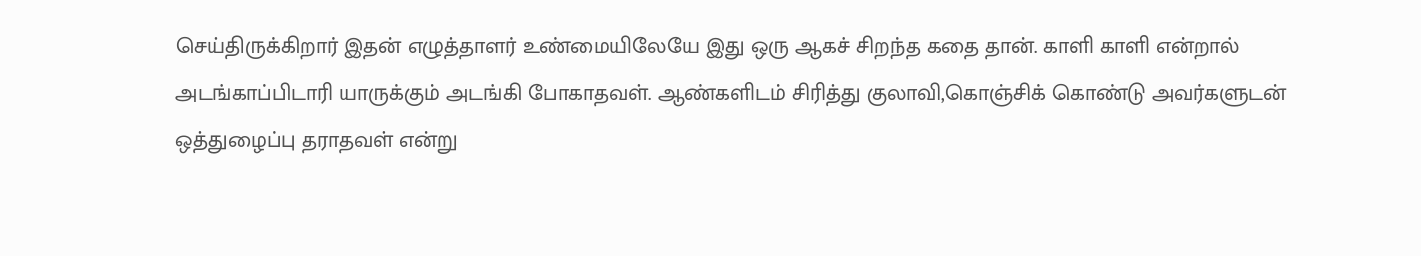செய்திருக்கிறார் இதன் எழுத்தாளர் உண்மையிலேயே இது ஒரு ஆகச் சிறந்த கதை தான். காளி காளி என்றால் அடங்காப்பிடாரி யாருக்கும் அடங்கி போகாதவள். ஆண்களிடம் சிரித்து குலாவி,கொஞ்சிக் கொண்டு அவர்களுடன் ஒத்துழைப்பு தராதவள் என்று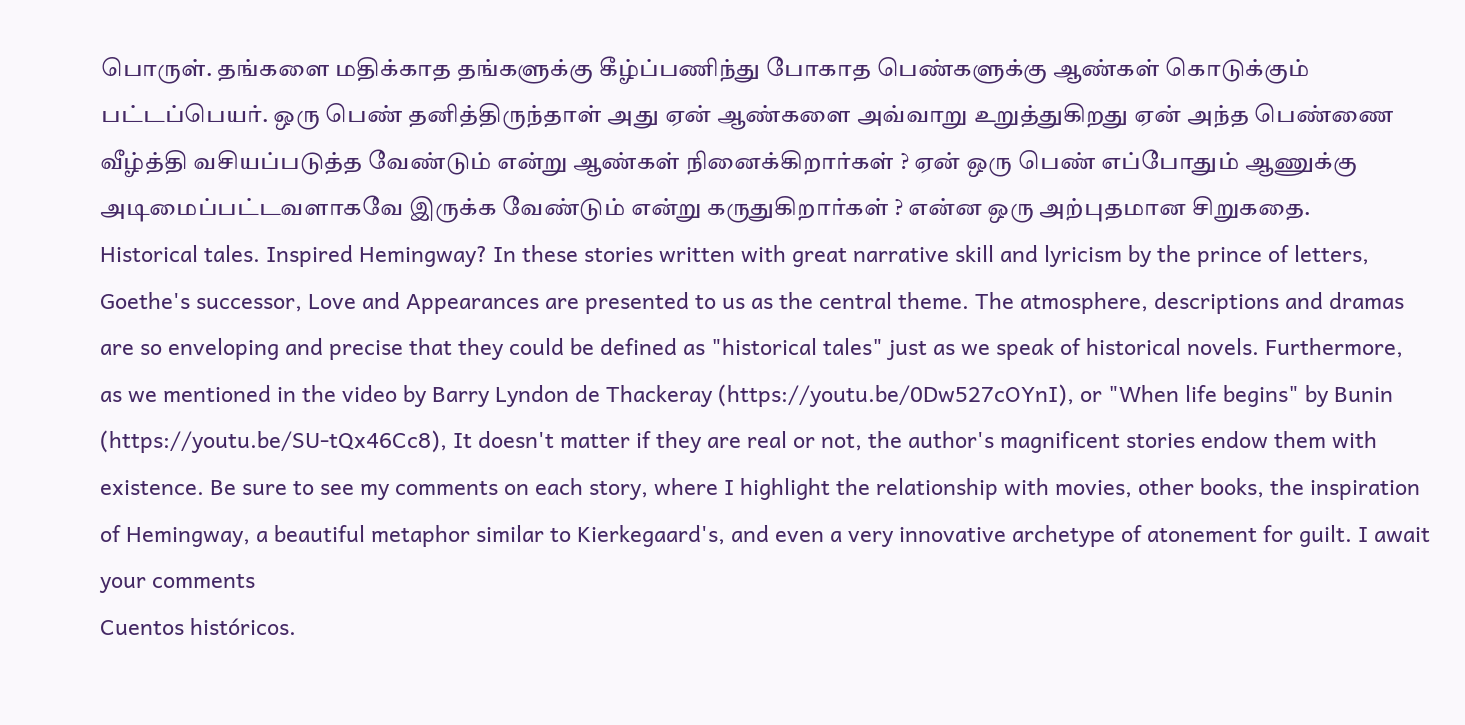பொருள். தங்களை மதிக்காத தங்களுக்கு கீழ்ப்பணிந்து போகாத பெண்களுக்கு ஆண்கள் கொடுக்கும் பட்டப்பெயர். ஒரு பெண் தனித்திருந்தாள் அது ஏன் ஆண்களை அவ்வாறு உறுத்துகிறது ஏன் அந்த பெண்ணை வீழ்த்தி வசியப்படுத்த வேண்டும் என்று ஆண்கள் நினைக்கிறார்கள் ? ஏன் ஒரு பெண் எப்போதும் ஆணுக்கு அடிமைப்பட்டவளாகவே இருக்க வேண்டும் என்று கருதுகிறார்கள் ? என்ன ஒரு அற்புதமான சிறுகதை.
Historical tales. Inspired Hemingway? In these stories written with great narrative skill and lyricism by the prince of letters, Goethe's successor, Love and Appearances are presented to us as the central theme. The atmosphere, descriptions and dramas are so enveloping and precise that they could be defined as "historical tales" just as we speak of historical novels. Furthermore, as we mentioned in the video by Barry Lyndon de Thackeray (https://youtu.be/0Dw527cOYnI), or "When life begins" by Bunin (https://youtu.be/SU-tQx46Cc8), It doesn't matter if they are real or not, the author's magnificent stories endow them with existence. Be sure to see my comments on each story, where I highlight the relationship with movies, other books, the inspiration of Hemingway, a beautiful metaphor similar to Kierkegaard's, and even a very innovative archetype of atonement for guilt. I await your comments
Cuentos históricos.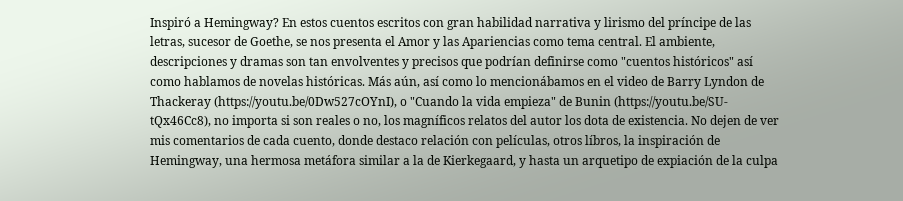Inspiró a Hemingway? En estos cuentos escritos con gran habilidad narrativa y lirismo del príncipe de las letras, sucesor de Goethe, se nos presenta el Amor y las Apariencias como tema central. El ambiente, descripciones y dramas son tan envolventes y precisos que podrían definirse como "cuentos históricos" así como hablamos de novelas históricas. Más aún, así como lo mencionábamos en el video de Barry Lyndon de Thackeray (https://youtu.be/0Dw527cOYnI), o "Cuando la vida empieza" de Bunin (https://youtu.be/SU-tQx46Cc8), no importa si son reales o no, los magníficos relatos del autor los dota de existencia. No dejen de ver mis comentarios de cada cuento, donde destaco relación con películas, otros líbros, la inspiración de Hemingway, una hermosa metáfora similar a la de Kierkegaard, y hasta un arquetipo de expiación de la culpa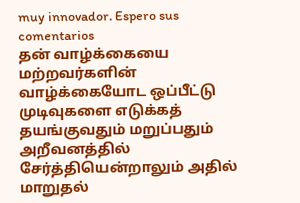muy innovador. Espero sus comentarios
தன் வாழ்க்கையை மற்றவர்களின் வாழ்க்கையோட ஒப்பீட்டு முடிவுகளை எடுக்கத் தயங்குவதும் மறுப்பதும் அறீவனத்தில் சேர்த்தியென்றாலும் அதில் மாறுதல்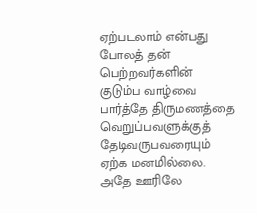ஏற்படலாம் என்பது போலத் தன் பெற்றவர்களின் குடும்ப வாழ்வை பார்த்தே திருமணத்தை வெறுப்பவளுக்குத் தேடிவருபவரையும் ஏற்க மனமில்லை.
அதே ஊரிலே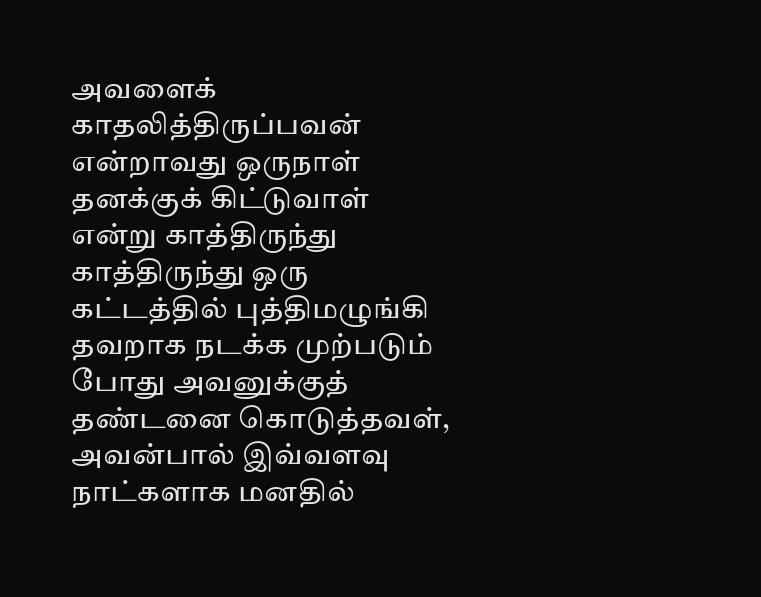அவளைக் காதலித்திருப்பவன் என்றாவது ஒருநாள் தனக்குக் கிட்டுவாள் என்று காத்திருந்து காத்திருந்து ஒரு கட்டத்தில் புத்திமழுங்கி தவறாக நடக்க முற்படும் போது அவனுக்குத் தண்டனை கொடுத்தவள், அவன்பால் இவ்வளவு நாட்களாக மனதில்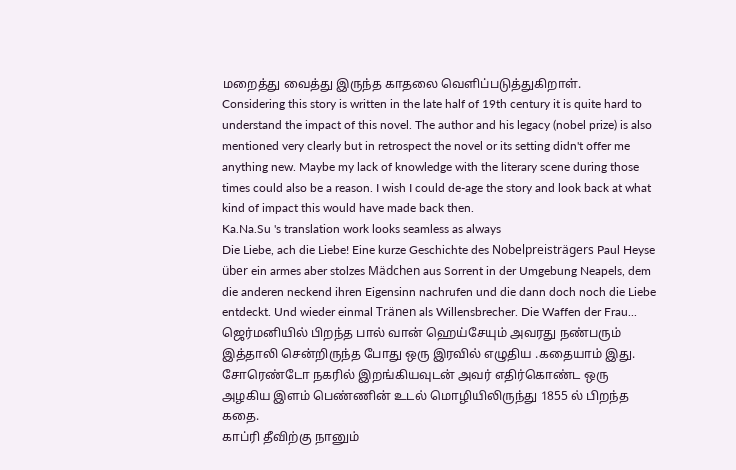மறைத்து வைத்து இருந்த காதலை வெளிப்படுத்துகிறாள்.
Considering this story is written in the late half of 19th century it is quite hard to understand the impact of this novel. The author and his legacy (nobel prize) is also mentioned very clearly but in retrospect the novel or its setting didn't offer me anything new. Maybe my lack of knowledge with the literary scene during those times could also be a reason. I wish I could de-age the story and look back at what kind of impact this would have made back then.
Ka.Na.Su 's translation work looks seamless as always
Die Liebe, ach die Liebe! Eine kurze Geschichte des Nobelpreisträgers Paul Heyse über ein armes aber stolzes Mädchen aus Sorrent in der Umgebung Neapels, dem die anderen neckend ihren Eigensinn nachrufen und die dann doch noch die Liebe entdeckt. Und wieder einmal Tränen als Willensbrecher. Die Waffen der Frau...
ஜெர்மனியில் பிறந்த பால் வான் ஹெய்சேயும் அவரது நண்பரும் இத்தாலி சென்றிருந்த போது ஒரு இரவில் எழுதிய .கதையாம் இது. சோரெண்டோ நகரில் இறங்கியவுடன் அவர் எதிர்கொண்ட ஒரு அழகிய இளம் பெண்ணின் உடல் மொழியிலிருந்து 1855 ல் பிறந்த கதை.
காப்ரி தீவிற்கு நானும்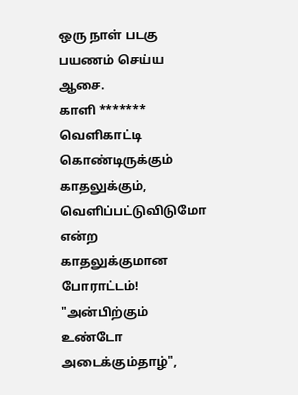ஒரு நாள் படகு பயணம் செய்ய ஆசை.
காளி ******* வெளிகாட்டி கொண்டிருக்கும் காதலுக்கும், வெளிப்பட்டுவிடுமோ என்ற காதலுக்குமான போராட்டம்! "அன்பிற்கும் உண்டோ அடைக்கும்தாழ்",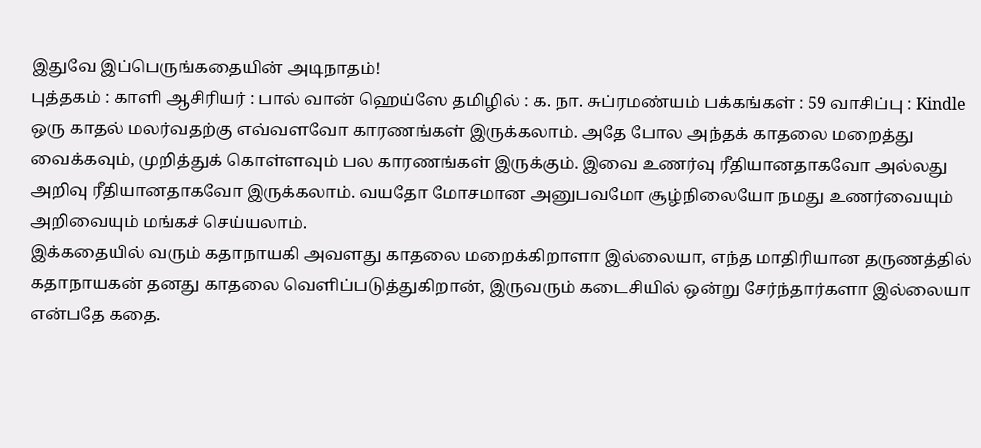இதுவே இப்பெருங்கதையின் அடிநாதம்!
புத்தகம் : காளி ஆசிரியர் : பால் வான் ஹெய்ஸே தமிழில் : க. நா. சுப்ரமண்யம் பக்கங்கள் : 59 வாசிப்பு : Kindle
ஒரு காதல் மலர்வதற்கு எவ்வளவோ காரணங்கள் இருக்கலாம். அதே போல அந்தக் காதலை மறைத்து வைக்கவும், முறித்துக் கொள்ளவும் பல காரணங்கள் இருக்கும். இவை உணர்வு ரீதியானதாகவோ அல்லது அறிவு ரீதியானதாகவோ இருக்கலாம். வயதோ மோசமான அனுபவமோ சூழ்நிலையோ நமது உணர்வையும் அறிவையும் மங்கச் செய்யலாம்.
இக்கதையில் வரும் கதாநாயகி அவளது காதலை மறைக்கிறாளா இல்லையா, எந்த மாதிரியான தருணத்தில் கதாநாயகன் தனது காதலை வெளிப்படுத்துகிறான், இருவரும் கடைசியில் ஒன்று சேர்ந்தார்களா இல்லையா என்பதே கதை.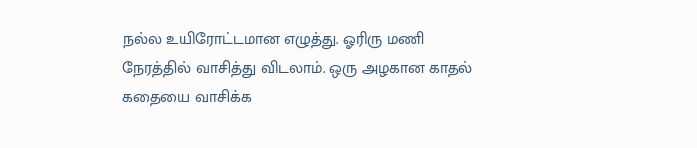நல்ல உயிரோட்டமான எழுத்து. ஓரிரு மணி நேரத்தில் வாசித்து விடலாம். ஒரு அழகான காதல் கதையை வாசிக்க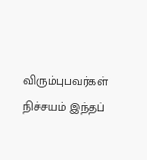விரும்புபவர்கள் நிச்சயம் இந்தப்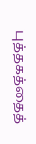புத்தகத்தைத்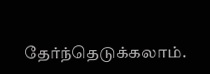தேர்ந்தெடுக்கலாம்.